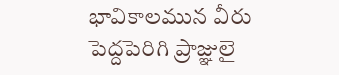భావికాలమున వీరు పెద్దపెరిగి ప్రాజ్ఞులై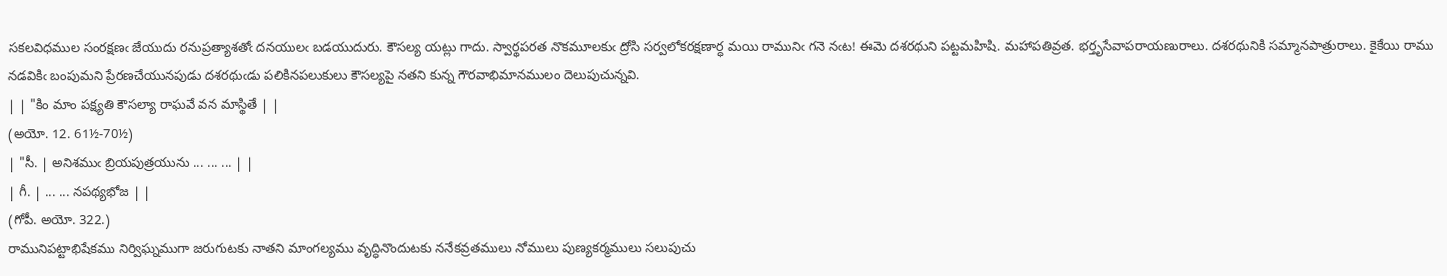సకలవిధముల సంరక్షణఁ జేయుదు రనుప్రత్యాశతోఁ దనయులఁ బడయుదురు. కౌసల్య యట్లు గాదు. స్వార్థపరత నొకమూలకుఁ ద్రోసి సర్వలోకరక్షణార్ధ మయి రామునిఁ గనె నఁట! ఈమె దశరథుని పట్టమహిషి. మహాపతివ్రత. భర్తృసేవాపరాయణురాలు. దశరథునికి సమ్మానపాత్రురాలు. కైకేయి రాము నడవికిఁ బంపుమని ప్రేరణచేయునపుడు దశరథుఁడు పలికినపలుకులు కౌసల్యపై నతని కున్న గౌరవాభిమానములం దెలుపుచున్నవి.
| | "కిం మాం పక్ష్యతి కౌసల్యా రాఘవే వన మాస్థితే | |
(అయో. 12. 61½-70½)
| "సీ. | అనిశముఁ బ్రియపుత్రయును ... ... ... | |
| గీ. | ... ... నపథ్యభోజ | |
(గోపీ. అయో. 322.)
రామునిపట్టాభిషేకము నిర్విఘ్నముగా జరుగుటకు నాతని మాంగల్యము వృద్ధినొందుటకు ననేకవ్రతములు నోములు పుణ్యకర్మములు సలుపుచు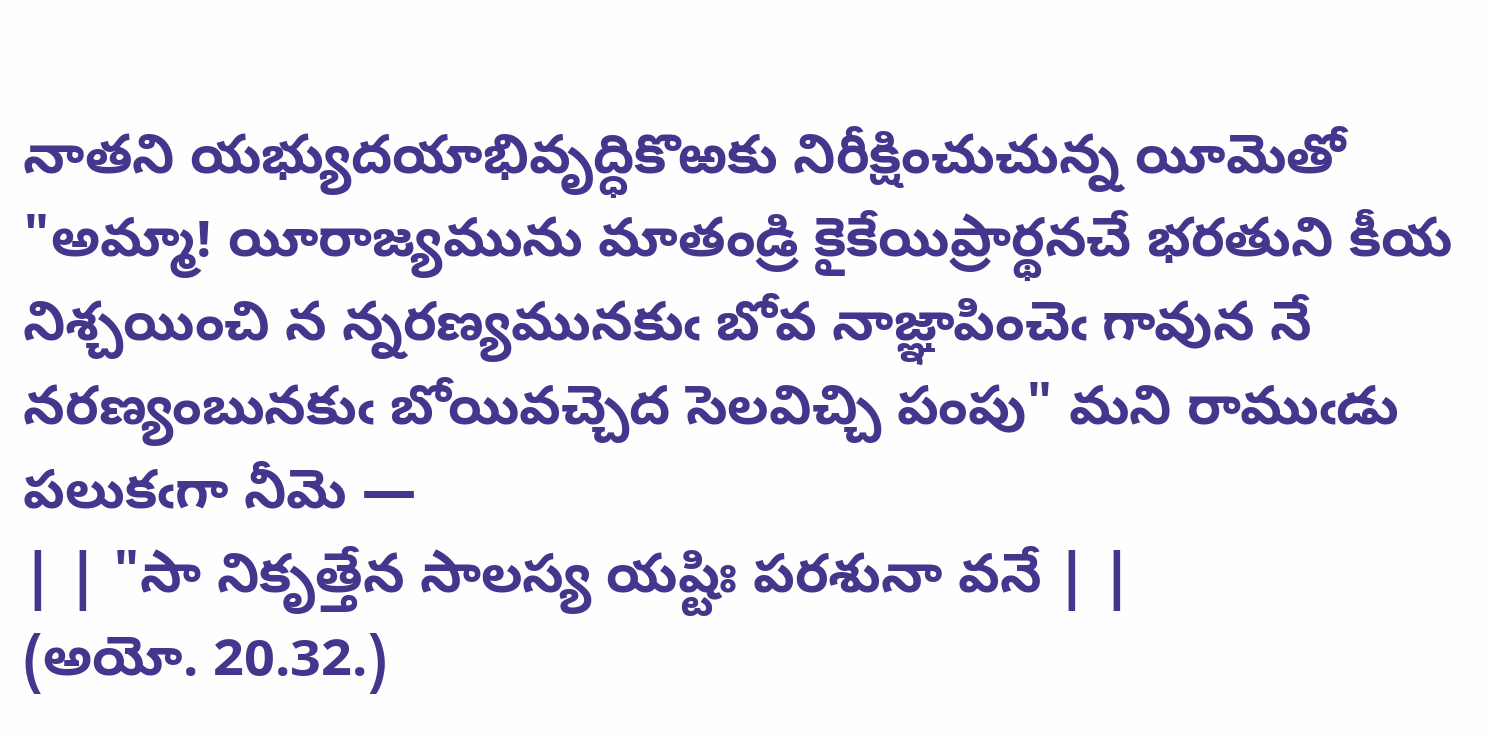నాతని యభ్యుదయాభివృద్ధికొఱకు నిరీక్షించుచున్న యీమెతో "అమ్మా! యీరాజ్యమును మాతండ్రి కైకేయిప్రార్థనచే భరతుని కీయ నిశ్చయించి న న్నరణ్యమునకుఁ బోవ నాజ్ఞాపించెఁ గావున నే నరణ్యంబునకుఁ బోయివచ్చెద సెలవిచ్చి పంపు" మని రాముఁడు పలుకఁగా నీమె —
| | "సా నికృత్తేన సాలస్య యష్టిః పరశునా వనే | |
(అయో. 20.32.)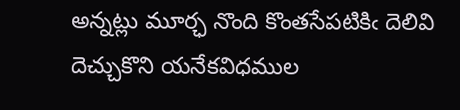అన్నట్లు మూర్ఛ నొంది కొంతసేపటికిఁ దెలివి దెచ్చుకొని యనేకవిధముల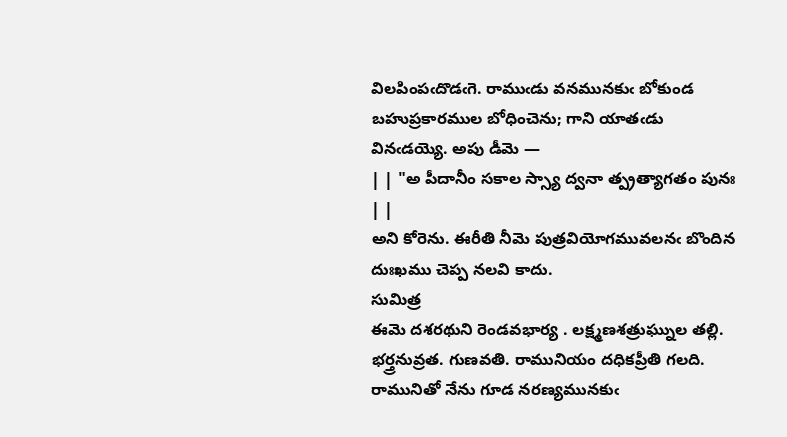విలపింపఁదొడఁగె. రాముఁడు వనమునకుఁ బోకుండ బహుప్రకారముల బోధించెను; గాని యాతఁడు వినఁడయ్యె. అపు డీమె —
| | "అ పీదానీం సకాల స్స్యా ద్వనా త్ప్రత్యాగతం పునః | |
అని కోరెను. ఈరీతి నీమె పుత్రవియోగమువలనఁ బొందిన దుఃఖము చెప్ప నలవి కాదు.
సుమిత్ర
ఈమె దశరథుని రెండవభార్య . లక్ష్మణశత్రుఘ్నుల తల్లి. భర్త్రనువ్రత. గుణవతి. రామునియం దధికప్రీతి గలది. రామునితో నేను గూడ నరణ్యమునకుఁ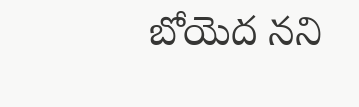బోయెద నని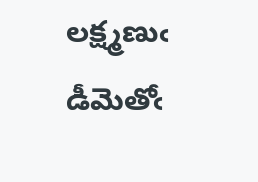లక్ష్మణుఁ డీమెతోఁ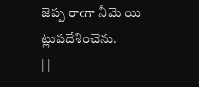జెప్ప రాఁగా నీమె యి ట్లుపదేశించెను.
| |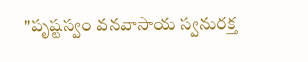"పృష్టస్వం వనవాసాయ స్వనురక్త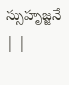స్సుహృజ్జనే | |